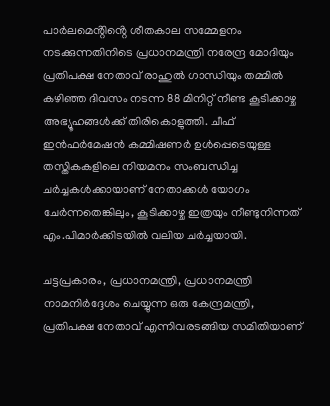പാർലമെൻ്റിൻ്റെ ശീതകാല സമ്മേളനം നടക്കുന്നതിനിടെ പ്രധാനമന്ത്രി നരേന്ദ്ര മോദിയും പ്രതിപക്ഷ നേതാവ് രാഹുല്‍ ഗാന്ധിയും തമ്മില്‍ കഴിഞ്ഞ ദിവസം നടന്ന 88 മിനിറ്റ് നീണ്ട കൂടിക്കാഴ്ച അഭ്യൂഹങ്ങള്‍ക്ക് തിരികൊളുത്തി. ചീഫ് ഇൻഫർമേഷൻ കമ്മിഷണർ ഉള്‍പ്പെടെയുള്ള തസ്തികകളിലെ നിയമനം സംബന്ധിച്ച ചർച്ചകള്‍ക്കായാണ് നേതാക്കള്‍ യോഗം ചേർന്നതെങ്കിലും, കൂടിക്കാഴ്ച ഇത്രയും നീണ്ടുനിന്നത് എം.പിമാർക്കിടയില്‍ വലിയ ചർച്ചയായി.

ചട്ടപ്രകാരം, പ്രധാനമന്ത്രി, പ്രധാനമന്ത്രി നാമനിർദ്ദേശം ചെയ്യുന്ന ഒരു കേന്ദ്രമന്ത്രി, പ്രതിപക്ഷ നേതാവ് എന്നിവരടങ്ങിയ സമിതിയാണ്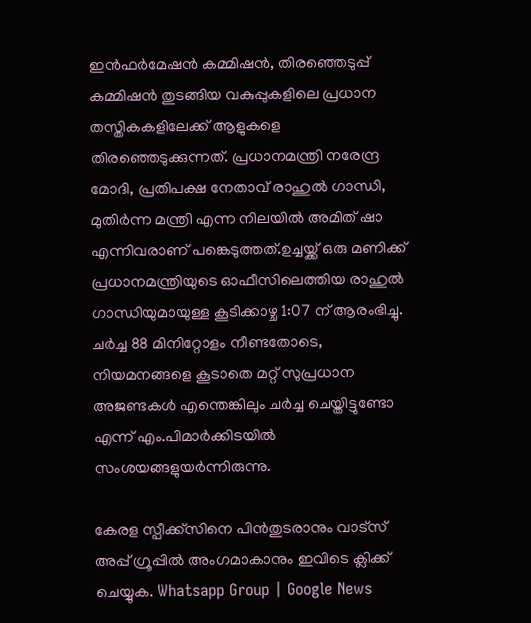ഇൻഫർമേഷൻ കമ്മിഷൻ, തിരഞ്ഞെടുപ്പ് കമ്മിഷൻ തുടങ്ങിയ വകുപ്പുകളിലെ പ്രധാന തസ്തികകളിലേക്ക് ആളുകളെ തിരഞ്ഞെടുക്കുന്നത്. പ്രധാനമന്ത്രി നരേന്ദ്ര മോദി, പ്രതിപക്ഷ നേതാവ് രാഹുല്‍ ഗാന്ധി, മുതിർന്ന മന്ത്രി എന്ന നിലയില്‍ അമിത് ഷാ എന്നിവരാണ് പങ്കെടുത്തത്.ഉച്ചയ്ക്ക് ഒരു മണിക്ക് പ്രധാനമന്ത്രിയുടെ ഓഫീസിലെത്തിയ രാഹുല്‍ ഗാന്ധിയുമായുള്ള കൂടിക്കാഴ്ച 1:07 ന് ആരംഭിച്ചു. ചർച്ച 88 മിനിറ്റോളം നീണ്ടതോടെ, നിയമനങ്ങളെ കൂടാതെ മറ്റ് സുപ്രധാന അജണ്ടകള്‍ എന്തെങ്കിലും ചർച്ച ചെയ്തിട്ടുണ്ടോ എന്ന് എം.പിമാർക്കിടയില്‍ സംശയങ്ങളുയർന്നിരുന്നു.

കേരള സ്പീക്ക്സിനെ പിൻതുടരാനും വാട്സ് അപ്പ് ഗ്രൂപ്പിൽ അംഗമാകാനും ഇവിടെ ക്ലിക്ക് ചെയ്യുക. Whatsapp Group | Google News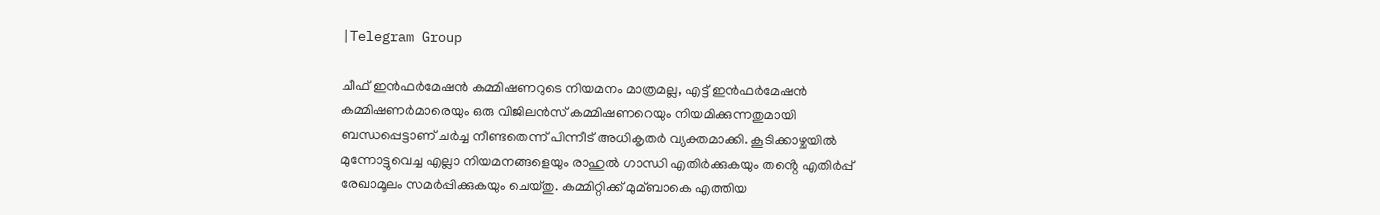|Telegram Group

ചീഫ് ഇൻഫർമേഷൻ കമ്മിഷണറുടെ നിയമനം മാത്രമല്ല, എട്ട് ഇൻഫർമേഷൻ കമ്മിഷണർമാരെയും ഒരു വിജിലൻസ് കമ്മിഷണറെയും നിയമിക്കുന്നതുമായി ബന്ധപ്പെട്ടാണ് ചർച്ച നീണ്ടതെന്ന് പിന്നീട് അധികൃതർ വ്യക്തമാക്കി. കൂടിക്കാഴ്ചയില്‍ മുന്നോട്ടുവെച്ച എല്ലാ നിയമനങ്ങളെയും രാഹുല്‍ ഗാന്ധി എതിർക്കുകയും തൻ്റെ എതിർപ്പ് രേഖാമൂലം സമർപ്പിക്കുകയും ചെയ്തു. കമ്മിറ്റിക്ക് മുമ്ബാകെ എത്തിയ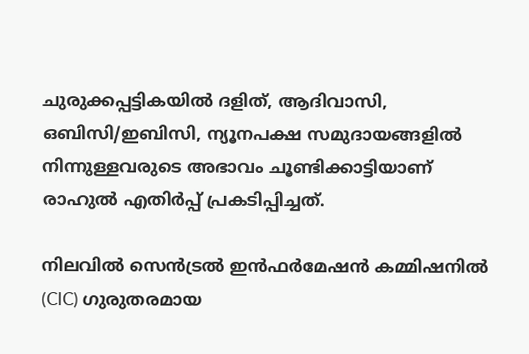ചുരുക്കപ്പട്ടികയില്‍ ദളിത്, ആദിവാസി, ഒബിസി/ഇബിസി, ന്യൂനപക്ഷ സമുദായങ്ങളില്‍ നിന്നുള്ളവരുടെ അഭാവം ചൂണ്ടിക്കാട്ടിയാണ് രാഹുല്‍ എതിർപ്പ് പ്രകടിപ്പിച്ചത്.

നിലവില്‍ സെൻട്രല്‍ ഇൻഫർമേഷൻ കമ്മിഷനില്‍ (CIC) ഗുരുതരമായ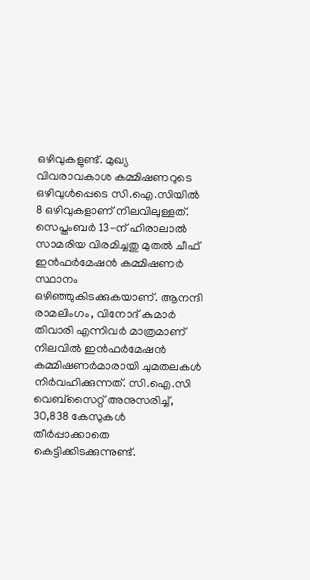ഒഴിവുകളുണ്ട്. മുഖ്യ വിവരാവകാശ കമ്മിഷണറുടെ ഒഴിവുള്‍പ്പെടെ സി.ഐ.സിയില്‍ 8 ഒഴിവുകളാണ് നിലവിലുള്ളത്. സെപ്തംബർ 13-ന് ഹിരാലാല്‍ സാമരിയ വിരമിച്ചതു മുതല്‍ ചീഫ് ഇൻഫർമേഷൻ കമ്മിഷണർ സ്ഥാനം ഒഴിഞ്ഞുകിടക്കുകയാണ്. ആനന്ദി രാമലിംഗം, വിനോദ് കുമാർ തിവാരി എന്നിവർ മാത്രമാണ് നിലവില്‍ ഇൻഫർമേഷൻ കമ്മിഷണർമാരായി ചുമതലകള്‍ നിർവഹിക്കുന്നത്. സി.ഐ.സി വെബ്സൈറ്റ് അനുസരിച്ച്‌, 30,838 കേസുകള്‍ തീർപ്പാക്കാതെ കെട്ടിക്കിടക്കുന്നുണ്ട്.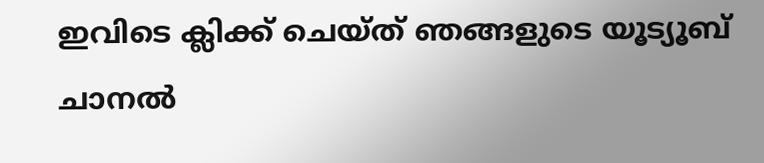ഇവിടെ ക്ലിക്ക് ചെയ്ത് ഞങ്ങളുടെ യൂട്യൂബ് ചാനൽ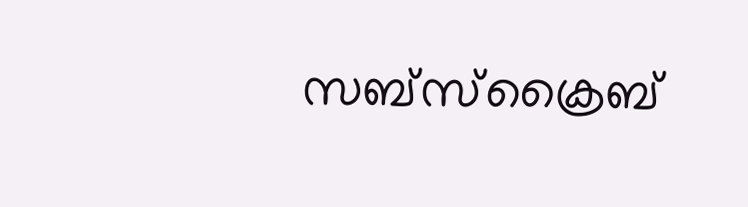സബ്സ്ക്രൈബ്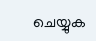ചെയ്യുക